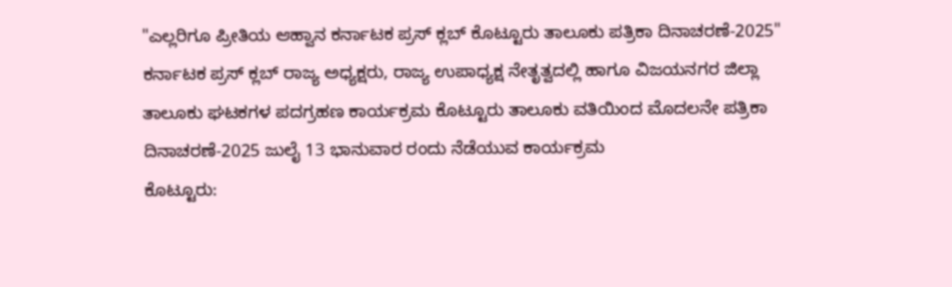"ಎಲ್ಲರಿಗೂ ಪ್ರೀತಿಯ ಆಹ್ವಾನ ಕರ್ನಾಟಕ ಪ್ರಸ್ ಕ್ಲಬ್ ಕೊಟ್ಟೂರು ತಾಲೂಕು ಪತ್ರಿಕಾ ದಿನಾಚರಣೆ-2025"
ಕರ್ನಾಟಕ ಪ್ರಸ್ ಕ್ಲಬ್ ರಾಜ್ಯ ಅಧ್ಯಕ್ಷರು, ರಾಜ್ಯ ಉಪಾಧ್ಯಕ್ಷ ನೇತೃತ್ವದಲ್ಲಿ ಹಾಗೂ ವಿಜಯನಗರ ಜಿಲ್ಲಾ ತಾಲೂಕು ಘಟಕಗಳ ಪದಗ್ರಹಣ ಕಾರ್ಯಕ್ರಮ ಕೊಟ್ಟೂರು ತಾಲೂಕು ವತಿಯಿಂದ ಮೊದಲನೇ ಪತ್ರಿಕಾ ದಿನಾಚರಣೆ-2025 ಜುಲೈ 13 ಭಾನುವಾರ ರಂದು ನೆಡೆಯುವ ಕಾರ್ಯಕ್ರಮ
ಕೊಟ್ಟೂರು: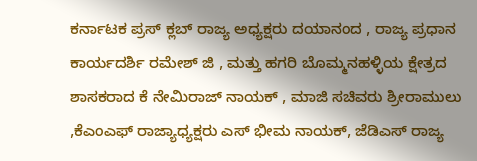ಕರ್ನಾಟಕ ಪ್ರಸ್ ಕ್ಲಬ್ ರಾಜ್ಯ ಅಧ್ಯಕ್ಷರು ದಯಾನಂದ , ರಾಜ್ಯ ಪ್ರಧಾನ ಕಾರ್ಯದರ್ಶಿ ರಮೇಶ್ ಜಿ , ಮತ್ತು ಹಗರಿ ಬೊಮ್ಮನಹಳ್ಳಿಯ ಕ್ಷೇತ್ರದ ಶಾಸಕರಾದ ಕೆ ನೇಮಿರಾಜ್ ನಾಯಕ್ , ಮಾಜಿ ಸಚಿವರು ಶ್ರೀರಾಮುಲು ,ಕೆಎಂಎಫ್ ರಾಜ್ಯಾಧ್ಯಕ್ಷರು ಎಸ್ ಭೀಮ ನಾಯಕ್, ಜೆಡಿಎಸ್ ರಾಜ್ಯ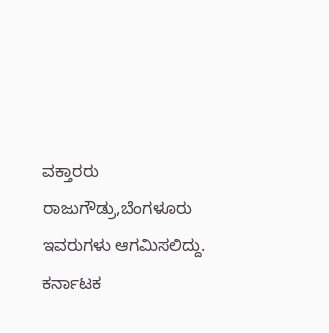ವಕ್ತಾರರು ರಾಜುಗೌಡ್ರು,ಬೆಂಗಳೂರು ಇವರುಗಳು ಆಗಮಿಸಲಿದ್ದು. ಕರ್ನಾಟಕ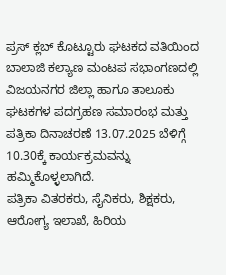ಪ್ರಸ್ ಕ್ಲಬ್ ಕೊಟ್ಟೂರು ಘಟಕದ ವತಿಯಿಂದ ಬಾಲಾಜಿ ಕಲ್ಯಾಣ ಮಂಟಪ ಸಭಾಂಗಣದಲ್ಲಿ ವಿಜಯನಗರ ಜಿಲ್ಲಾ ಹಾಗೂ ತಾಲೂಕು ಘಟಕಗಳ ಪದಗ್ರಹಣ ಸಮಾರಂಭ ಮತ್ತು ಪತ್ರಿಕಾ ದಿನಾಚರಣೆ 13.07.2025 ಬೆಳಿಗ್ಗೆ 10.30ಕ್ಕೆ ಕಾರ್ಯಕ್ರಮವನ್ನು ಹಮ್ಮಿಕೊಳ್ಳಲಾಗಿದೆ.
ಪತ್ರಿಕಾ ವಿತರಕರು, ಸೈನಿಕರು, ಶಿಕ್ಷಕರು, ಆರೋಗ್ಯ ಇಲಾಖೆ, ಹಿರಿಯ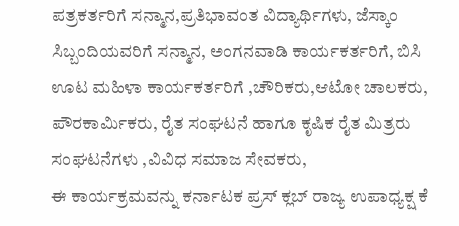ಪತ್ರಕರ್ತರಿಗೆ ಸನ್ಮಾನ,ಪ್ರತಿಭಾವಂತ ವಿದ್ಯಾರ್ಥಿಗಳು, ಜೆಸ್ಕಾಂ ಸಿಬ್ಬಂದಿಯವರಿಗೆ ಸನ್ಮಾನ, ಅಂಗನವಾಡಿ ಕಾರ್ಯಕರ್ತರಿಗೆ, ಬಿಸಿ ಊಟ ಮಹಿಳಾ ಕಾರ್ಯಕರ್ತರಿಗೆ ,ಚೌರಿಕರು,ಆಟೋ ಚಾಲಕರು, ಪೌರಕಾರ್ಮಿಕರು, ರೈತ ಸಂಘಟನೆ ಹಾಗೂ ಕೃಷಿಕ ರೈತ ಮಿತ್ರರು ಸಂಘಟನೆಗಳು ,ವಿವಿಧ ಸಮಾಜ ಸೇವಕರು,
ಈ ಕಾರ್ಯಕ್ರಮವನ್ನು ಕರ್ನಾಟಕ ಪ್ರಸ್ ಕ್ಲಬ್ ರಾಜ್ಯ ಉಪಾಧ್ಯಕ್ಷ ಕೆ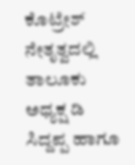ಕೊಟ್ರೇಶ್ ನೇತೃತ್ವದಲ್ಲಿ ತಾಲೂಕು ಅಧ್ಯಕ್ಷ ಡಿ ಸಿದ್ದಪ್ಪ ಹಾಗೂ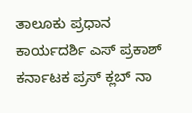ತಾಲೂಕು ಪ್ರಧಾನ ಕಾರ್ಯದರ್ಶಿ ಎಸ್ ಪ್ರಕಾಶ್ ಕರ್ನಾಟಕ ಪ್ರಸ್ ಕ್ಲಬ್ ನಾ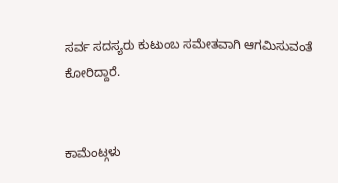ಸರ್ವ ಸದಸ್ಯರು ಕುಟುಂಬ ಸಮೇತವಾಗಿ ಆಗಮಿಸುವಂತೆ ಕೋರಿದ್ದಾರೆ.


ಕಾಮೆಂಟ್ಗಳು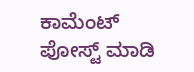ಕಾಮೆಂಟ್ ಪೋಸ್ಟ್ ಮಾಡಿ